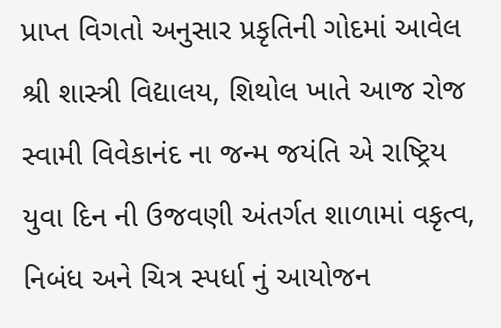પ્રાપ્ત વિગતો અનુસાર પ્રકૃતિની ગોદમાં આવેલ શ્રી શાસ્ત્રી વિદ્યાલય, શિથોલ ખાતે આજ રોજ સ્વામી વિવેકાનંદ ના જન્મ જયંતિ એ રાષ્ટ્રિય યુવા દિન ની ઉજવણી અંતર્ગત શાળામાં વકૃત્વ, નિબંધ અને ચિત્ર સ્પર્ધા નું આયોજન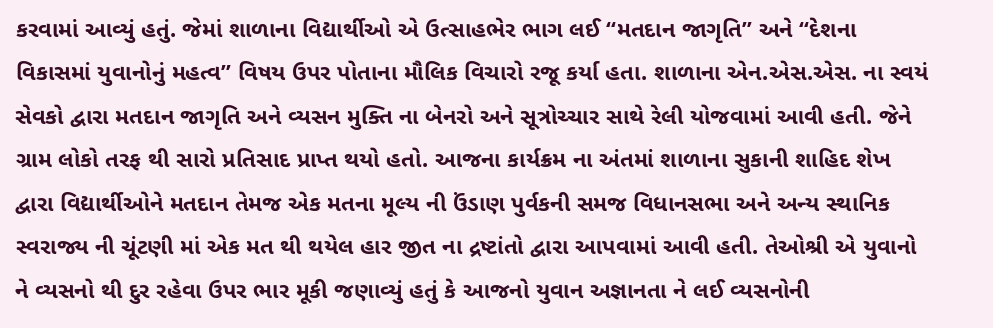કરવામાં આવ્યું હતું. જેમાં શાળાના વિદ્યાર્થીઓ એ ઉત્સાહભેર ભાગ લઈ “મતદાન જાગૃતિ” અને “દેશના વિકાસમાં યુવાનોનું મહત્વ” વિષય ઉપર પોતાના મૌલિક વિચારો રજૂ કર્યા હતા. શાળાના એન.એસ.એસ. ના સ્વયં સેવકો દ્વારા મતદાન જાગૃતિ અને વ્યસન મુક્તિ ના બેનરો અને સૂત્રોચ્ચાર સાથે રેલી યોજવામાં આવી હતી. જેને ગ્રામ લોકો તરફ થી સારો પ્રતિસાદ પ્રાપ્ત થયો હતો. આજના કાર્યક્રમ ના અંતમાં શાળાના સુકાની શાહિદ શેખ દ્વારા વિદ્યાર્થીઓને મતદાન તેમજ એક મતના મૂલ્ય ની ઉંડાણ પુર્વકની સમજ વિધાનસભા અને અન્ય સ્થાનિક સ્વરાજ્ય ની ચૂંટણી માં એક મત થી થયેલ હાર જીત ના દ્રષ્ટાંતો દ્વારા આપવામાં આવી હતી. તેઓશ્રી એ યુવાનો ને વ્યસનો થી દુર રહેવા ઉપર ભાર મૂકી જણાવ્યું હતું કે આજનો યુવાન અજ્ઞાનતા ને લઈ વ્યસનોની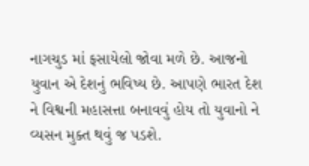નાગચુડ માં ફસાયેલો જોવા મળે છે. આજનો યુવાન એ દેશનું ભવિષ્ય છે. આપણે ભારત દેશ ને વિશ્વની મહાસત્તા બનાવવું હોય તો યુવાનો ને વ્યસન મુક્ત થવું જ પડશે.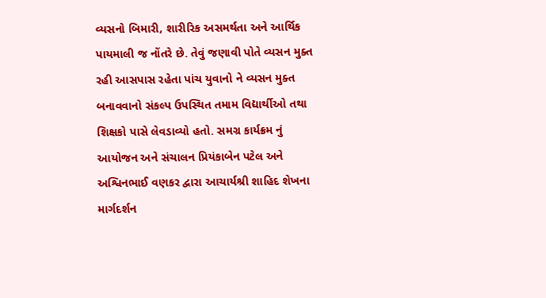વ્યસનો બિમારી, શારીરિક અસમર્થતા અને આર્થિક પાયમાલી જ નોંતરે છે. તેવું જણાવી પોતે વ્યસન મુક્ત રહી આસપાસ રહેતા પાંચ યુવાનો ને વ્યસન મુક્ત બનાવવાનો સંકલ્પ ઉપસ્થિત તમામ વિદ્યાર્થીઓ તથા શિક્ષકો પાસે લેવડાવ્યો હતો. સમગ્ર કાર્યક્રમ નું આયોજન અને સંચાલન પ્રિયંકાબેન પટેલ અને અશ્વિનભાઈ વણકર દ્વારા આચાર્યશ્રી શાહિદ શેખના માર્ગદર્શન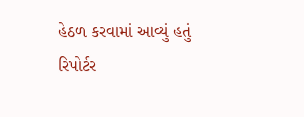હેઠળ કરવામાં આવ્યું હતું
રિપોર્ટર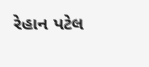રેહાન પટેલ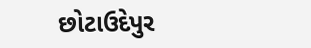છોટાઉદેપુર